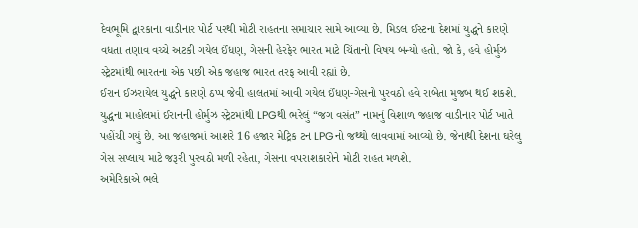દેવભૂમિ દ્વારકાના વાડીનાર પોર્ટ પરથી મોટી રાહતના સમાચાર સામે આવ્યા છે. મિડલ ઈસ્ટના દેશમાં યુદ્ધને કારણે વધતા તણાવ વચ્ચે અટકી ગયેલ ઈંધણ, ગેસની હેરફેર ભારત માટે ચિંતાનો વિષય બન્યો હતો. જો કે, હવે હોર્મુઝ સ્ટ્રેટમાંથી ભારતના એક પછી એક જહાજ ભારત તરફ આવી રહ્યાં છે.
ઈરાન ઈઝરાયેલ યુદ્ધને કારણે ઠપ્પ જેવી હાલતમાં આવી ગયેલ ઈંધણ-ગેસનો પુરવઠો હવે રાબેતા મુજબ થઈ શકશે. યુદ્ધના માહોલમાં ઈરાનની હોર્મુઝ સ્ટ્રેટમાંથી LPGથી ભરેલું “જગ વસંત” નામનું વિશાળ જહાજ વાડીનાર પોર્ટ ખાતે પહોંચી ગયું છે. આ જહાજમાં આશરે 16 હજાર મેટ્રિક ટન LPGનો જથ્થો લાવવામાં આવ્યો છે. જેનાથી દેશના ઘરેલુ ગેસ સપ્લાય માટે જરૂરી પુરવઠો મળી રહેતા, ગેસના વપરાશકારોને મોટી રાહત મળશે.
અમેરિકાએ ભલે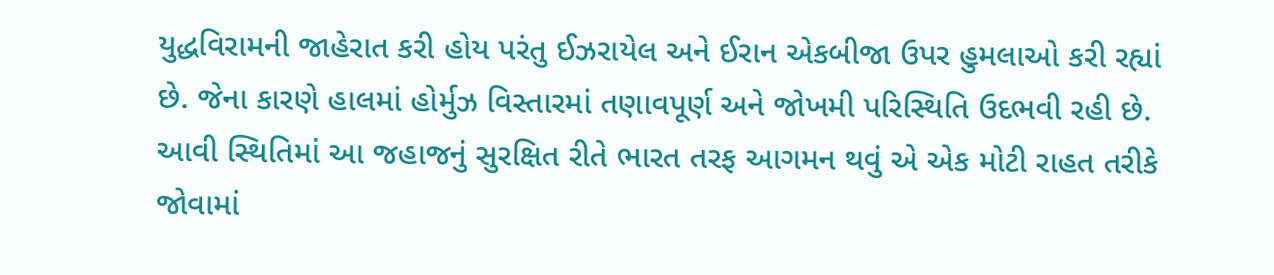યુદ્ધવિરામની જાહેરાત કરી હોય પરંતુ ઈઝરાયેલ અને ઈરાન એકબીજા ઉપર હુમલાઓ કરી રહ્યાં છે. જેના કારણે હાલમાં હોર્મુઝ વિસ્તારમાં તણાવપૂર્ણ અને જોખમી પરિસ્થિતિ ઉદભવી રહી છે. આવી સ્થિતિમાં આ જહાજનું સુરક્ષિત રીતે ભારત તરફ આગમન થવું એ એક મોટી રાહત તરીકે જોવામાં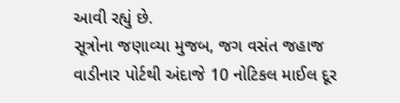આવી રહ્યું છે.
સૂત્રોના જણાવ્યા મુજબ, જગ વસંત જહાજ વાડીનાર પોર્ટથી અંદાજે 10 નોટિકલ માઈલ દૂર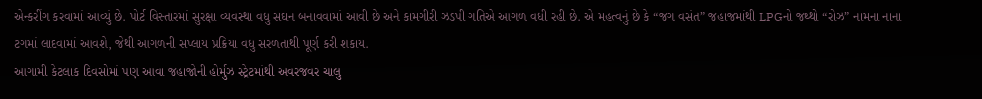એન્કરીંગ કરવામાં આવ્યું છે. પોર્ટ વિસ્તારમાં સુરક્ષા વ્યવસ્થા વધુ સઘન બનાવવામાં આવી છે અને કામગીરી ઝડપી ગતિએ આગળ વધી રહી છે. એ મહત્વનું છે કે “જગ વસંત” જહાજમાંથી LPGનો જથ્થો “રોઝ” નામના નાના ટગમાં લાદવામાં આવશે, જેથી આગળની સપ્લાય પ્રક્રિયા વધુ સરળતાથી પૂર્ણ કરી શકાય.
આગામી કેટલાક દિવસોમાં પણ આવા જહાજોની હોર્મુઝ સ્ટ્રેટમાંથી અવરજવર ચાલુ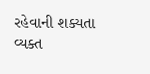રહેવાની શક્યતા વ્યક્ત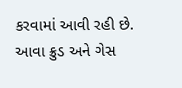કરવામાં આવી રહી છે. આવા ક્રુડ અને ગેસ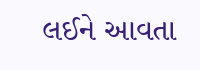લઈને આવતા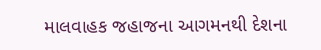માલવાહક જહાજના આગમનથી દેશના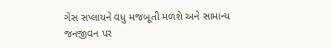ગેસ સપ્લાયને વધુ મજબૂતી મળશે અને સામાન્ય જનજીવન પર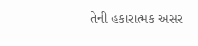તેની હકારાત્મક અસર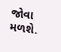જોવા મળશે.